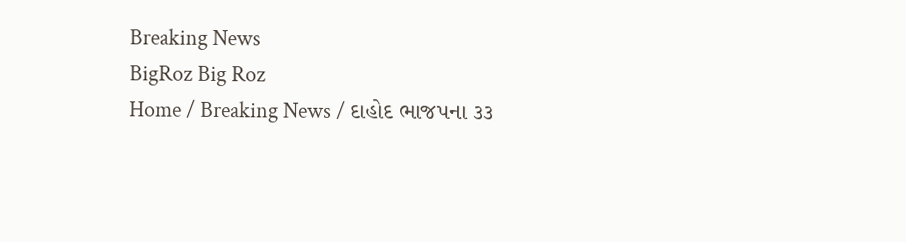Breaking News
BigRoz Big Roz
Home / Breaking News / દાહોદ ભાજપના ૩૩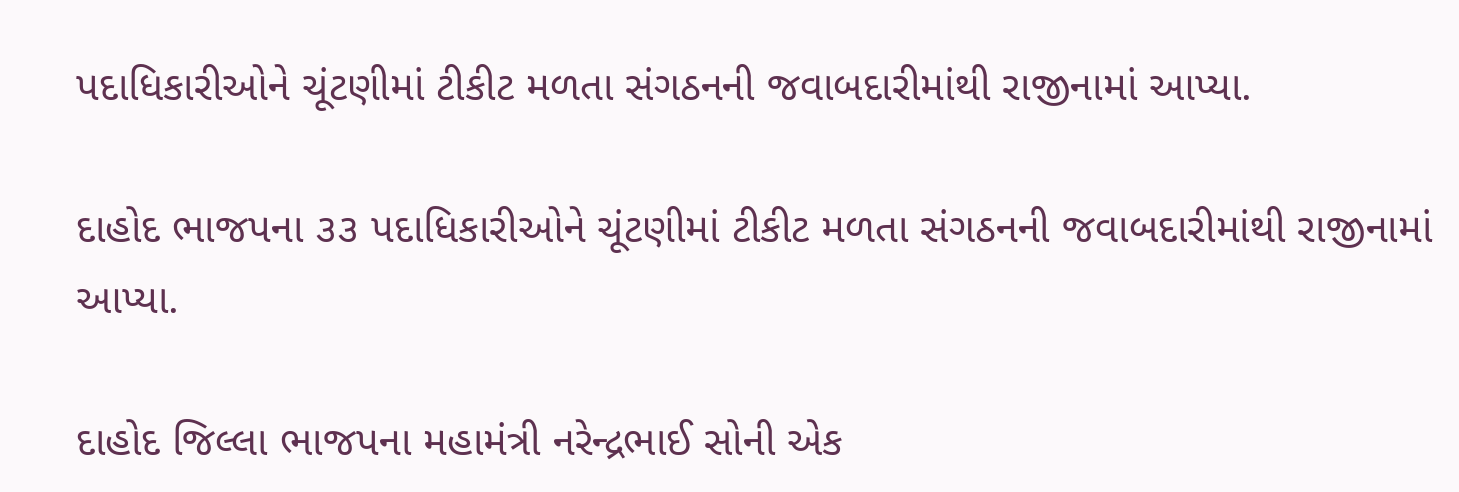પદાધિકારીઓને ચૂંટણીમાં ટીકીટ મળતા સંગઠનની જવાબદારીમાંથી રાજીનામાં આપ્યા.

દાહોદ ભાજપના ૩૩ પદાધિકારીઓને ચૂંટણીમાં ટીકીટ મળતા સંગઠનની જવાબદારીમાંથી રાજીનામાં આપ્યા.

દાહોદ જિલ્લા ભાજપના મહામંત્રી નરેન્દ્રભાઈ સોની એક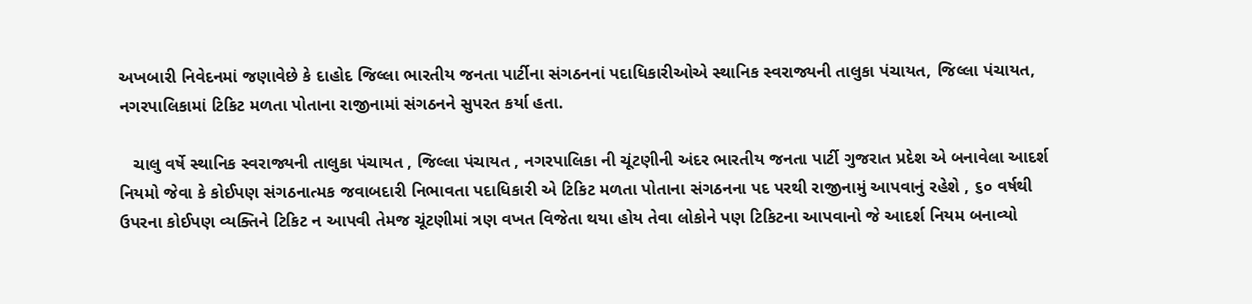અખબારી નિવેદનમાં જણાવેછે કે દાહોદ જિલ્લા ભારતીય જનતા પાર્ટીના સંગઠનનાં પદાધિકારીઓએ સ્થાનિક સ્વરાજ્યની તાલુકા પંચાયત, જિલ્લા પંચાયત, નગરપાલિકામાં ટિકિટ મળતા પોતાના રાજીનામાં સંગઠનને સુપરત કર્યા હતા.

   ચાલુ વર્ષે સ્થાનિક સ્વરાજ્યની તાલુકા પંચાયત , જિલ્લા પંચાયત , નગરપાલિકા ની ચૂંટણીની અંદર ભારતીય જનતા પાર્ટી ગુજરાત પ્રદેશ એ બનાવેલા આદર્શ નિયમો જેવા કે કોઈપણ સંગઠનાત્મક જવાબદારી નિભાવતા પદાધિકારી એ ટિકિટ મળતા પોતાના સંગઠનના પદ પરથી રાજીનામું આપવાનું રહેશે , ૬૦ વર્ષથી ઉપરના કોઈપણ વ્યક્તિને ટિકિટ ન આપવી તેમજ ચૂંટણીમાં ત્રણ વખત વિજેતા થયા હોય તેવા લોકોને પણ ટિકિટના આપવાનો જે આદર્શ નિયમ બનાવ્યો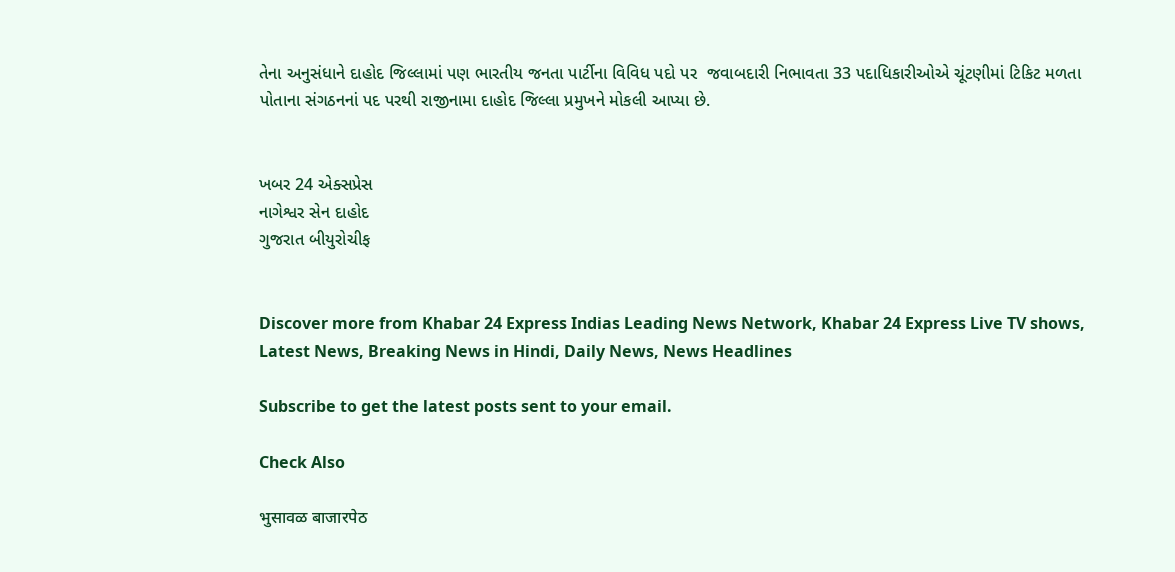તેના અનુસંધાને દાહોદ જિલ્લામાં પણ ભારતીય જનતા પાર્ટીના વિવિધ પદો પર  જવાબદારી નિભાવતા 33 પદાધિકારીઓએ ચૂંટણીમાં ટિકિટ મળતા પોતાના સંગઠનનાં પદ પરથી રાજીનામા દાહોદ જિલ્લા પ્રમુખને મોકલી આપ્યા છે.


ખબર 24 એક્સપ્રેસ
નાગેશ્વર સેન દાહોદ
ગુજરાત બીયુરોચીફ


Discover more from Khabar 24 Express Indias Leading News Network, Khabar 24 Express Live TV shows, Latest News, Breaking News in Hindi, Daily News, News Headlines

Subscribe to get the latest posts sent to your email.

Check Also

भुसावळ बाजारपेठ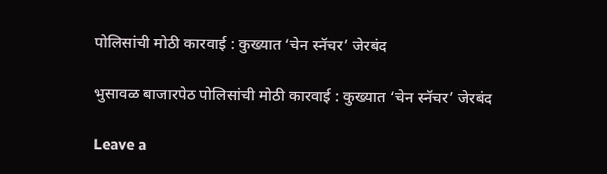पोलिसांची मोठी कारवाई : कुख्यात ‘चेन स्नॅचर’ जेरबंद

भुसावळ बाजारपेठ पोलिसांची मोठी कारवाई : कुख्यात ‘चेन स्नॅचर’ जेरबंद

Leave a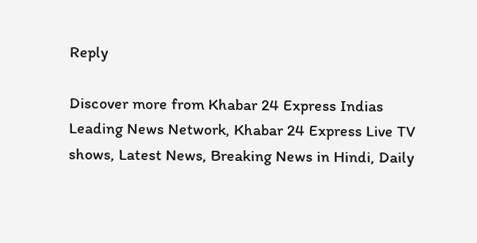Reply

Discover more from Khabar 24 Express Indias Leading News Network, Khabar 24 Express Live TV shows, Latest News, Breaking News in Hindi, Daily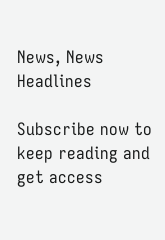News, News Headlines

Subscribe now to keep reading and get access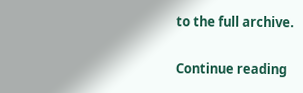to the full archive.

Continue reading